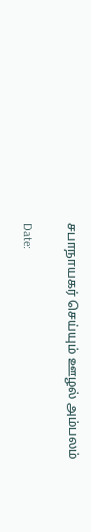சபாநாயகர் செய்யும் ஊழல் அம்பலம்

Date: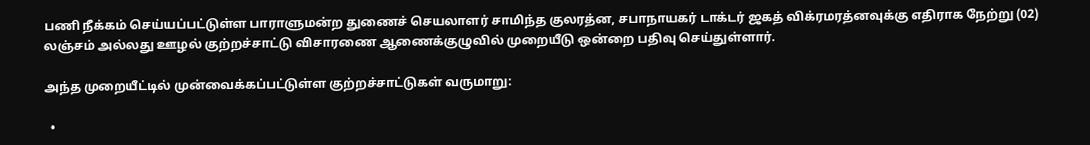பணி நீக்கம் செய்யப்பட்டுள்ள பாராளுமன்ற துணைச் செயலாளர் சாமிந்த குலரத்ன, சபாநாயகர் டாக்டர் ஜகத் விக்ரமரத்னவுக்கு எதிராக நேற்று (02) லஞ்சம் அல்லது ஊழல் குற்றச்சாட்டு விசாரணை ஆணைக்குழுவில் முறையீடு ஒன்றை பதிவு செய்துள்ளார்.

அந்த முறையீட்டில் முன்வைக்கப்பட்டுள்ள குற்றச்சாட்டுகள் வருமாறு:

  •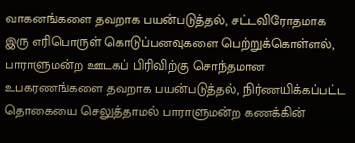வாகனங்களை தவறாக பயன்படுத்தல், சட்டவிரோதமாக இரு எரிபொருள் கொடுப்பனவுகளை பெற்றுக்கொள்ளல், பாராளுமன்ற ஊடகப் பிரிவிற்கு சொந்தமான உபகரணங்களை தவறாக பயன்படுத்தல், நிர்ணயிக்கப்பட்ட தொகையை செலுத்தாமல் பாராளுமன்ற கணக்கின்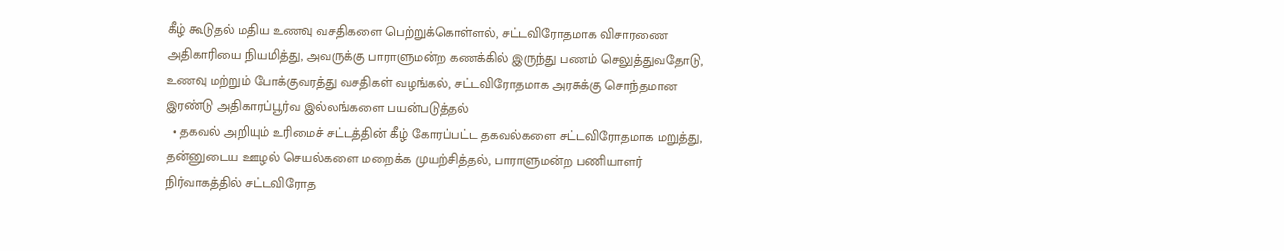கீழ் கூடுதல் மதிய உணவு வசதிகளை பெற்றுக்கொள்ளல், சட்டவிரோதமாக விசாரணை அதிகாரியை நியமித்து, அவருக்கு பாராளுமன்ற கணக்கில் இருந்து பணம் செலுத்துவதோடு, உணவு மற்றும் போக்குவரத்து வசதிகள் வழங்கல், சட்டவிரோதமாக அரசுக்கு சொந்தமான இரண்டு அதிகாரப்பூர்வ இல்லங்களை பயன்படுத்தல்
  • தகவல் அறியும் உரிமைச் சட்டத்தின் கீழ் கோரப்பட்ட தகவல்களை சட்டவிரோதமாக மறுத்து, தன்னுடைய ஊழல் செயல்களை மறைக்க முயற்சித்தல், பாராளுமன்ற பணியாளர் நிர்வாகத்தில் சட்டவிரோத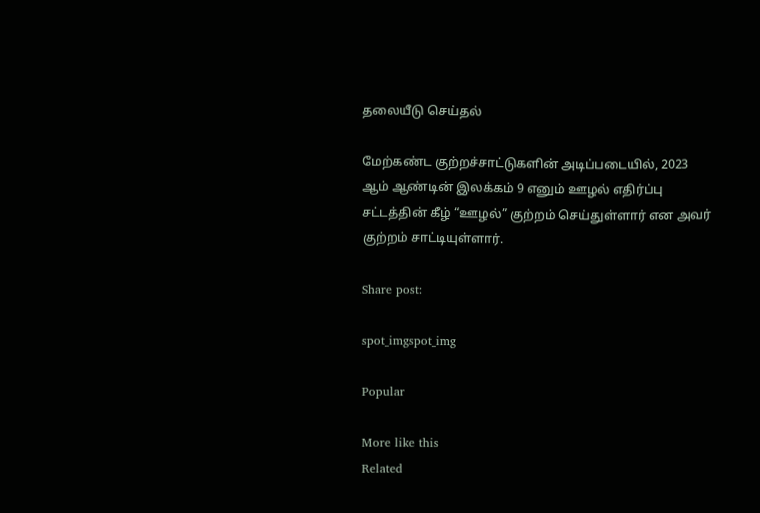தலையீடு செய்தல்

மேற்கண்ட குற்றச்சாட்டுகளின் அடிப்படையில், 2023 ஆம் ஆண்டின் இலக்கம் 9 எனும் ஊழல் எதிர்ப்பு சட்டத்தின் கீழ் “ஊழல்” குற்றம் செய்துள்ளார் என அவர் குற்றம் சாட்டியுள்ளார்.

Share post:

spot_imgspot_img

Popular

More like this
Related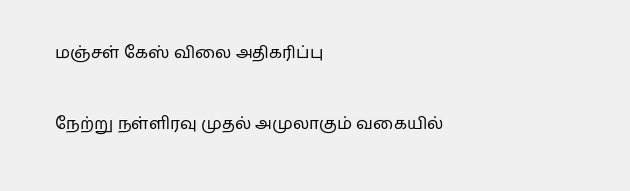மஞ்சள் கேஸ் விலை அதிகரிப்பு

நேற்று நள்ளிரவு முதல் அமுலாகும் வகையில்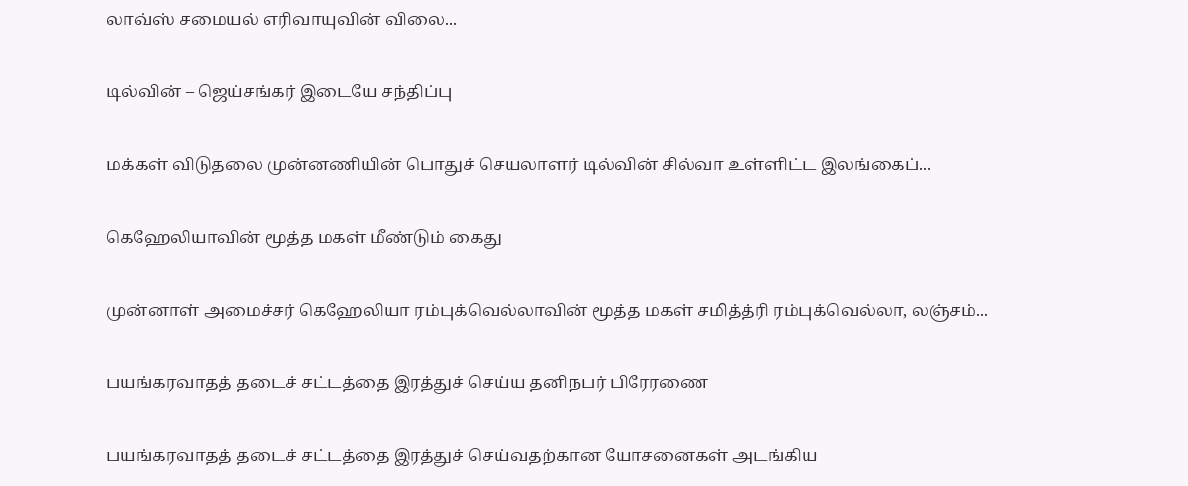லாவ்ஸ் சமையல் எரிவாயுவின் விலை...

டில்வின் – ஜெய்சங்கர் இடையே சந்திப்பு

மக்கள் விடுதலை முன்னணியின் பொதுச் செயலாளர் டில்வின் சில்வா உள்ளிட்ட இலங்கைப்...

கெஹேலியாவின் மூத்த மகள் மீண்டும் கைது

முன்னாள் அமைச்சர் கெஹேலியா ரம்புக்வெல்லாவின் மூத்த மகள் சமித்த்ரி ரம்புக்வெல்லா, லஞ்சம்...

பயங்கரவாதத் தடைச் சட்டத்தை இரத்துச் செய்ய தனிநபர் பிரேரணை

பயங்கரவாதத் தடைச் சட்டத்தை இரத்துச் செய்வதற்கான யோசனைகள் அடங்கிய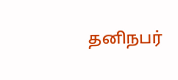தனிநபர்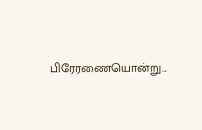பிரேரணையொன்று...